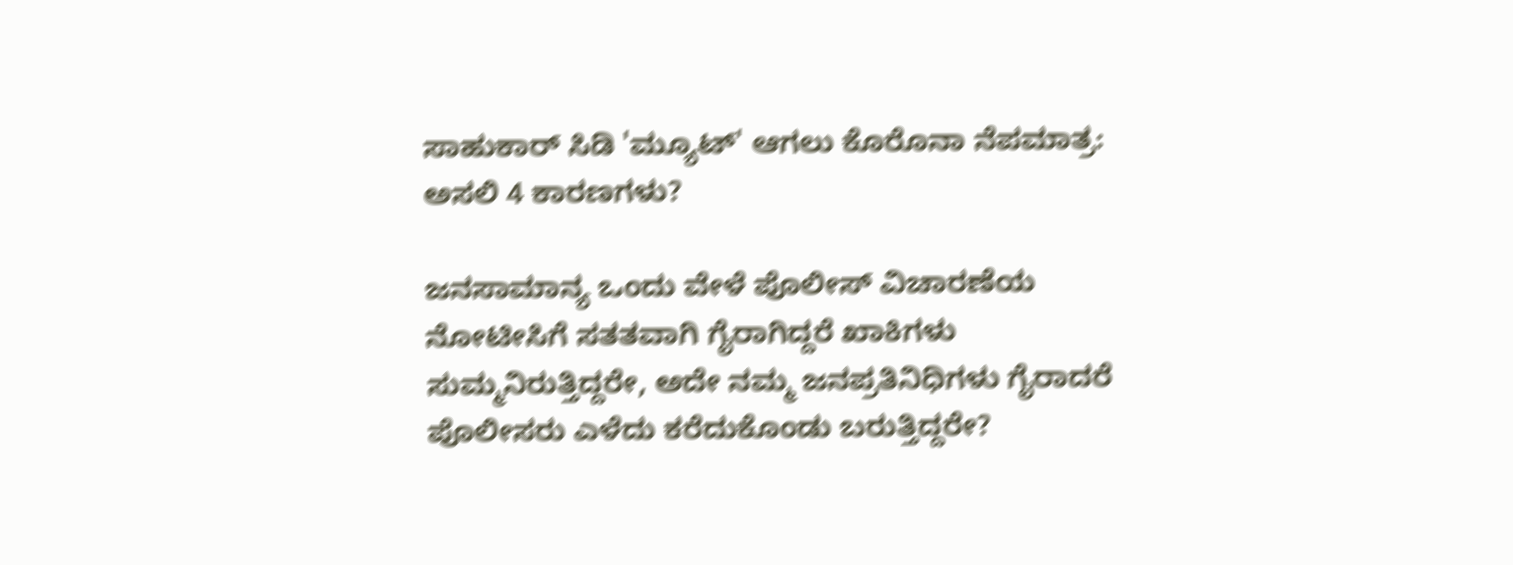ಸಾಹುಕಾರ್ ಸಿಡಿ 'ಮ್ಯೂಟ್' ಆಗಲು ಕೊರೊನಾ ನೆಪಮಾತ್ರ: ಅಸಲಿ 4 ಕಾರಣಗಳು?

ಜನಸಾಮಾನ್ಯ ಒಂದು ವೇಳೆ ಪೊಲೀಸ್ ವಿಚಾರಣೆಯ ನೋಟೀಸಿಗೆ ಸತತವಾಗಿ ಗೈರಾಗಿದ್ದರೆ ಖಾಕಿಗಳು ಸುಮ್ಮನಿರುತ್ತಿದ್ದರೇ, ಅದೇ ನಮ್ಮ ಜನಪ್ರತಿನಿಧಿಗಳು ಗೈರಾದರೆ ಪೊಲೀಸರು ಎಳೆದು ಕರೆದುಕೊಂಡು ಬರುತ್ತಿದ್ದರೇ?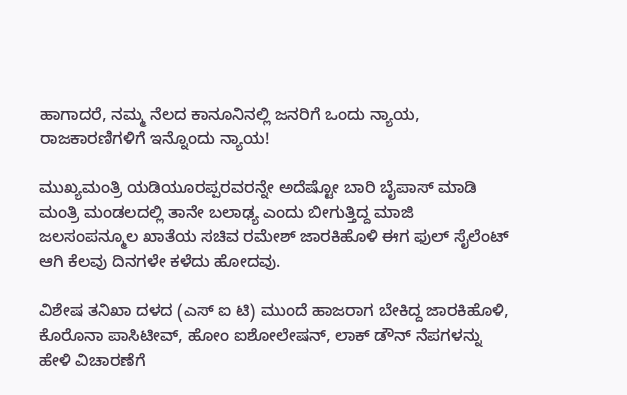ಹಾಗಾದರೆ, ನಮ್ಮ ನೆಲದ ಕಾನೂನಿನಲ್ಲಿ ಜನರಿಗೆ ಒಂದು ನ್ಯಾಯ, ರಾಜಕಾರಣಿಗಳಿಗೆ ಇನ್ನೊಂದು ನ್ಯಾಯ!

ಮುಖ್ಯಮಂತ್ರಿ ಯಡಿಯೂರಪ್ಪರವರನ್ನೇ ಅದೆಷ್ಟೋ ಬಾರಿ ಬೈಪಾಸ್ ಮಾಡಿ ಮಂತ್ರಿ ಮಂಡಲದಲ್ಲಿ ತಾನೇ ಬಲಾಢ್ಯ ಎಂದು ಬೀಗುತ್ತಿದ್ದ ಮಾಜಿ ಜಲಸಂಪನ್ಮೂಲ ಖಾತೆಯ ಸಚಿವ ರಮೇಶ್ ಜಾರಕಿಹೊಳಿ ಈಗ ಫುಲ್ ಸೈಲೆಂಟ್ ಆಗಿ ಕೆಲವು ದಿನಗಳೇ ಕಳೆದು ಹೋದವು.

ವಿಶೇಷ ತನಿಖಾ ದಳದ (ಎಸ್ ಐ ಟಿ) ಮುಂದೆ ಹಾಜರಾಗ ಬೇಕಿದ್ದ ಜಾರಕಿಹೊಳಿ, ಕೊರೊನಾ ಪಾಸಿಟೀವ್, ಹೋಂ ಐಶೋಲೇಷನ್, ಲಾಕ್ ಡೌನ್ ನೆಪಗಳನ್ನು ಹೇಳಿ ವಿಚಾರಣೆಗೆ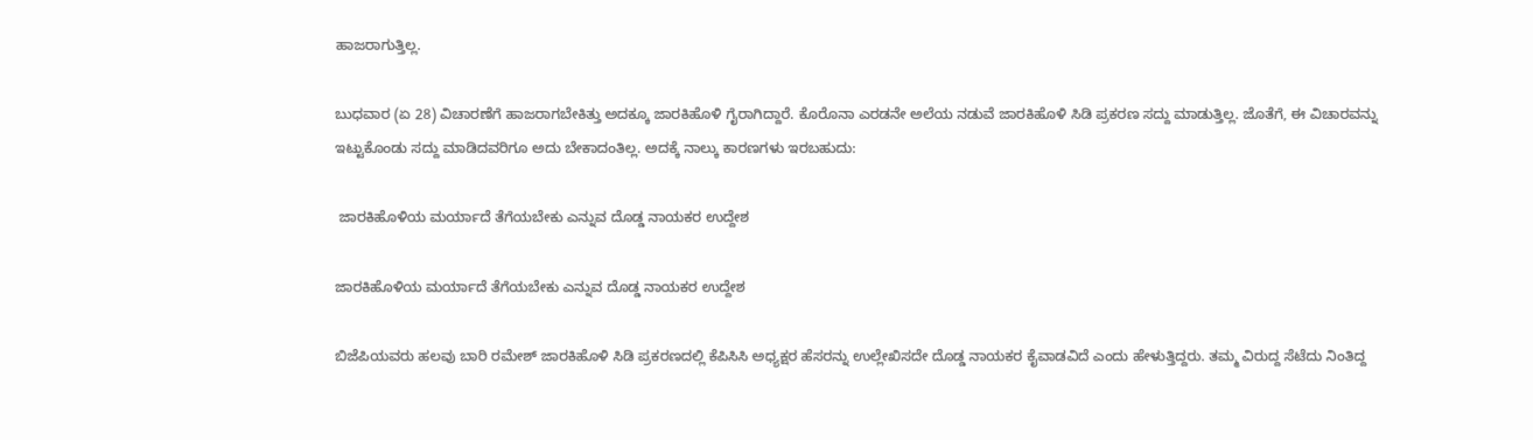ಹಾಜರಾಗುತ್ತಿಲ್ಲ.

ಬುಧವಾರ (ಏ 28) ವಿಚಾರಣೆಗೆ ಹಾಜರಾಗಬೇಕಿತ್ತು ಅದಕ್ಕೂ ಜಾರಕಿಹೊಳಿ ಗೈರಾಗಿದ್ದಾರೆ. ಕೊರೊನಾ ಎರಡನೇ ಅಲೆಯ ನಡುವೆ ಜಾರಕಿಹೊಳಿ ಸಿಡಿ ಪ್ರಕರಣ ಸದ್ದು ಮಾಡುತ್ತಿಲ್ಲ. ಜೊತೆಗೆ, ಈ ವಿಚಾರವನ್ನು ಇಟ್ಟುಕೊಂಡು ಸದ್ದು ಮಾಡಿದವರಿಗೂ ಅದು ಬೇಕಾದಂತಿಲ್ಲ. ಅದಕ್ಕೆ ನಾಲ್ಕು ಕಾರಣಗಳು ಇರಬಹುದು:

 ಜಾರಕಿಹೊಳಿಯ ಮರ್ಯಾದೆ ತೆಗೆಯಬೇಕು ಎನ್ನುವ ದೊಡ್ಡ ನಾಯಕರ ಉದ್ದೇಶ

ಜಾರಕಿಹೊಳಿಯ ಮರ್ಯಾದೆ ತೆಗೆಯಬೇಕು ಎನ್ನುವ ದೊಡ್ಡ ನಾಯಕರ ಉದ್ದೇಶ

ಬಿಜೆಪಿಯವರು ಹಲವು ಬಾರಿ ರಮೇಶ್ ಜಾರಕಿಹೊಳಿ ಸಿಡಿ ಪ್ರಕರಣದಲ್ಲಿ ಕೆಪಿಸಿಸಿ ಅಧ್ಯಕ್ಷರ ಹೆಸರನ್ನು ಉಲ್ಲೇಖಿಸದೇ ದೊಡ್ಡ ನಾಯಕರ ಕೈವಾಡವಿದೆ ಎಂದು ಹೇಳುತ್ತಿದ್ದರು. ತಮ್ಮ ವಿರುದ್ದ ಸೆಟೆದು ನಿಂತಿದ್ದ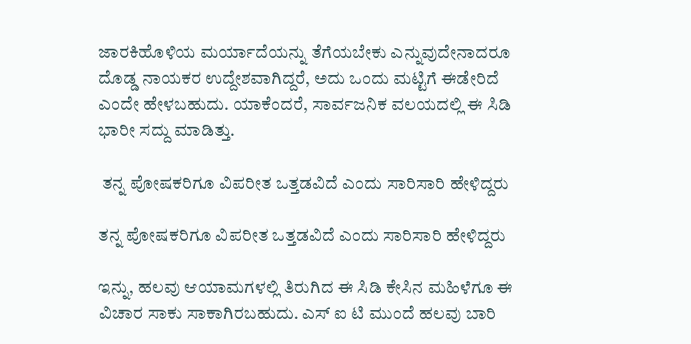ಜಾರಕಿಹೊಳಿಯ ಮರ್ಯಾದೆಯನ್ನು ತೆಗೆಯಬೇಕು ಎನ್ನುವುದೇನಾದರೂ ದೊಡ್ಡ ನಾಯಕರ ಉದ್ದೇಶವಾಗಿದ್ದರೆ, ಅದು ಒಂದು ಮಟ್ಟಿಗೆ ಈಡೇರಿದೆ ಎಂದೇ ಹೇಳಬಹುದು. ಯಾಕೆಂದರೆ, ಸಾರ್ವಜನಿಕ ವಲಯದಲ್ಲಿ ಈ ಸಿಡಿ ಭಾರೀ ಸದ್ದು ಮಾಡಿತ್ತು.

 ತನ್ನ ಪೋಷಕರಿಗೂ ವಿಪರೀತ ಒತ್ತಡವಿದೆ ಎಂದು ಸಾರಿಸಾರಿ ಹೇಳಿದ್ದರು

ತನ್ನ ಪೋಷಕರಿಗೂ ವಿಪರೀತ ಒತ್ತಡವಿದೆ ಎಂದು ಸಾರಿಸಾರಿ ಹೇಳಿದ್ದರು

ಇನ್ನು, ಹಲವು ಆಯಾಮಗಳಲ್ಲಿ ತಿರುಗಿದ ಈ ಸಿಡಿ ಕೇಸಿನ ಮಹಿಳೆಗೂ ಈ ವಿಚಾರ ಸಾಕು ಸಾಕಾಗಿರಬಹುದು. ಎಸ್ ಐ ಟಿ ಮುಂದೆ ಹಲವು ಬಾರಿ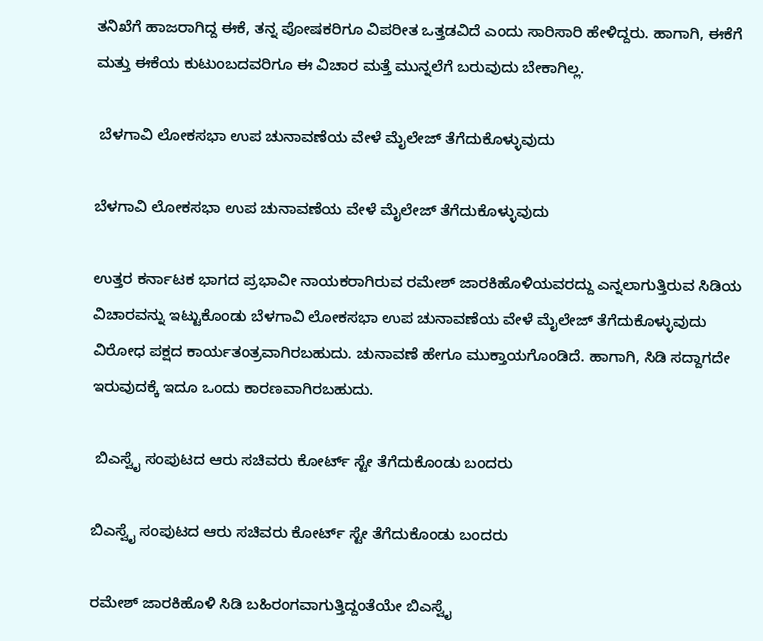ತನಿಖೆಗೆ ಹಾಜರಾಗಿದ್ದ ಈಕೆ, ತನ್ನ ಪೋಷಕರಿಗೂ ವಿಪರೀತ ಒತ್ತಡವಿದೆ ಎಂದು ಸಾರಿಸಾರಿ ಹೇಳಿದ್ದರು. ಹಾಗಾಗಿ, ಈಕೆಗೆ ಮತ್ತು ಈಕೆಯ ಕುಟುಂಬದವರಿಗೂ ಈ ವಿಚಾರ ಮತ್ತೆ ಮುನ್ನಲೆಗೆ ಬರುವುದು ಬೇಕಾಗಿಲ್ಲ.

 ಬೆಳಗಾವಿ ಲೋಕಸಭಾ ಉಪ ಚುನಾವಣೆಯ ವೇಳೆ ಮೈಲೇಜ್ ತೆಗೆದುಕೊಳ್ಳುವುದು

ಬೆಳಗಾವಿ ಲೋಕಸಭಾ ಉಪ ಚುನಾವಣೆಯ ವೇಳೆ ಮೈಲೇಜ್ ತೆಗೆದುಕೊಳ್ಳುವುದು

ಉತ್ತರ ಕರ್ನಾಟಕ ಭಾಗದ ಪ್ರಭಾವೀ ನಾಯಕರಾಗಿರುವ ರಮೇಶ್ ಜಾರಕಿಹೊಳಿಯವರದ್ದು ಎನ್ನಲಾಗುತ್ತಿರುವ ಸಿಡಿಯ ವಿಚಾರವನ್ನು ಇಟ್ಟುಕೊಂಡು ಬೆಳಗಾವಿ ಲೋಕಸಭಾ ಉಪ ಚುನಾವಣೆಯ ವೇಳೆ ಮೈಲೇಜ್ ತೆಗೆದುಕೊಳ್ಳುವುದು ವಿರೋಧ ಪಕ್ಷದ ಕಾರ್ಯತಂತ್ರವಾಗಿರಬಹುದು. ಚುನಾವಣೆ ಹೇಗೂ ಮುಕ್ತಾಯಗೊಂಡಿದೆ. ಹಾಗಾಗಿ, ಸಿಡಿ ಸದ್ದಾಗದೇ ಇರುವುದಕ್ಕೆ ಇದೂ ಒಂದು ಕಾರಣವಾಗಿರಬಹುದು.

 ಬಿಎಸ್ವೈ ಸಂಪುಟದ ಆರು ಸಚಿವರು ಕೋರ್ಟ್ ಸ್ಟೇ ತೆಗೆದುಕೊಂಡು ಬಂದರು

ಬಿಎಸ್ವೈ ಸಂಪುಟದ ಆರು ಸಚಿವರು ಕೋರ್ಟ್ ಸ್ಟೇ ತೆಗೆದುಕೊಂಡು ಬಂದರು

ರಮೇಶ್ ಜಾರಕಿಹೊಳಿ ಸಿಡಿ ಬಹಿರಂಗವಾಗುತ್ತಿದ್ದಂತೆಯೇ ಬಿಎಸ್ವೈ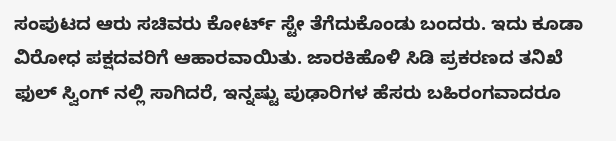ಸಂಪುಟದ ಆರು ಸಚಿವರು ಕೋರ್ಟ್ ಸ್ಟೇ ತೆಗೆದುಕೊಂಡು ಬಂದರು. ಇದು ಕೂಡಾ ವಿರೋಧ ಪಕ್ಷದವರಿಗೆ ಆಹಾರವಾಯಿತು. ಜಾರಕಿಹೊಳಿ ಸಿಡಿ ಪ್ರಕರಣದ ತನಿಖೆ ಫುಲ್ ಸ್ವಿಂಗ್ ನಲ್ಲಿ ಸಾಗಿದರೆ, ಇನ್ನಷ್ಟು ಪುಢಾರಿಗಳ ಹೆಸರು ಬಹಿರಂಗವಾದರೂ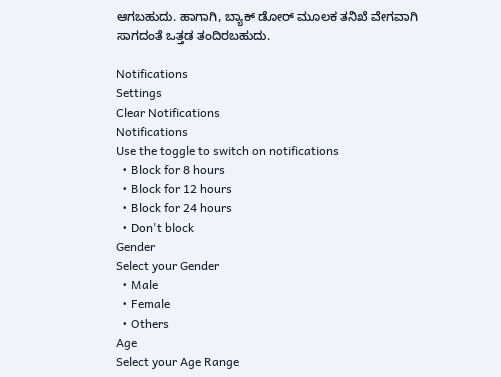ಆಗಬಹುದು. ಹಾಗಾಗಿ, ಬ್ಯಾಕ್ ಡೋರ್ ಮೂಲಕ ತನಿಖೆ ವೇಗವಾಗಿ ಸಾಗದಂತೆ ಒತ್ತಡ ತಂದಿರಬಹುದು.

Notifications
Settings
Clear Notifications
Notifications
Use the toggle to switch on notifications
  • Block for 8 hours
  • Block for 12 hours
  • Block for 24 hours
  • Don't block
Gender
Select your Gender
  • Male
  • Female
  • Others
Age
Select your Age Range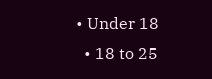• Under 18
  • 18 to 25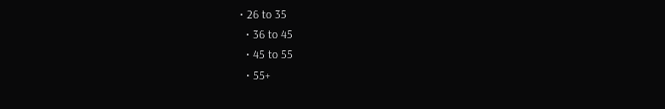• 26 to 35
  • 36 to 45
  • 45 to 55
  • 55+